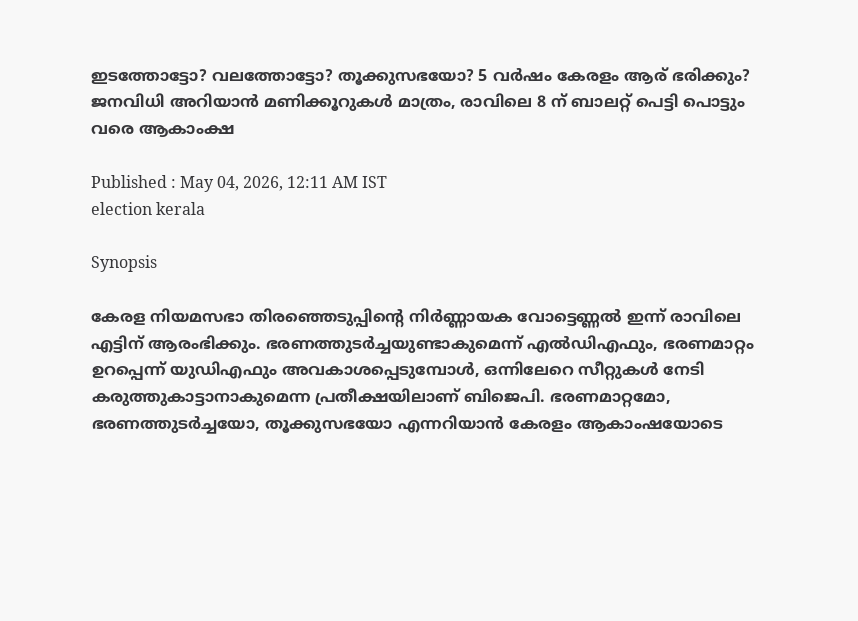ഇടത്തോട്ടോ? വലത്തോട്ടോ? തൂക്കുസഭയോ? 5 വർഷം കേരളം ആര് ഭരിക്കും? ജനവിധി അറിയാൻ മണിക്കൂറുകൾ മാത്രം, രാവിലെ 8 ന് ബാലറ്റ് പെട്ടി പൊട്ടും വരെ ആകാംക്ഷ

Published : May 04, 2026, 12:11 AM IST
election kerala

Synopsis

കേരള നിയമസഭാ തിരഞ്ഞെടുപ്പിന്റെ നിർണ്ണായക വോട്ടെണ്ണൽ ഇന്ന് രാവിലെ എട്ടിന് ആരംഭിക്കും. ഭരണത്തുടർച്ചയുണ്ടാകുമെന്ന് എൽഡിഎഫും, ഭരണമാറ്റം ഉറപ്പെന്ന് യുഡിഎഫും അവകാശപ്പെടുമ്പോൾ, ഒന്നിലേറെ സീറ്റുകൾ നേടി കരുത്തുകാട്ടാനാകുമെന്ന പ്രതീക്ഷയിലാണ് ബിജെപി. ഭരണമാറ്റമോ, ഭരണത്തുടർച്ചയോ, തൂക്കുസഭയോ എന്നറിയാൻ കേരളം ആകാംഷയോടെ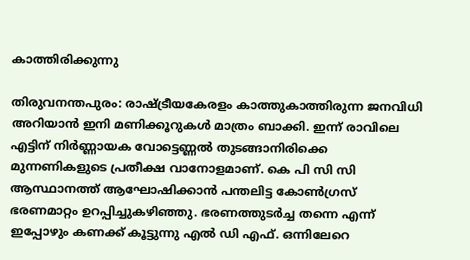കാത്തിരിക്കുന്നു

തിരുവനന്തപുരം: രാഷ്ട്രീയകേരളം കാത്തുകാത്തിരുന്ന ജനവിധി അറിയാൻ ഇനി മണിക്കൂറുകൾ മാത്രം ബാക്കി. ഇന്ന് രാവിലെ എട്ടിന് നിർണ്ണായക വോട്ടെണ്ണൽ തുടങ്ങാനിരിക്കെ മുന്നണികളുടെ പ്രതീക്ഷ വാനോളമാണ്. കെ പി സി സി ആസ്ഥാനത്ത് ആഘോഷിക്കാൻ പന്തലിട്ട കോൺഗ്രസ് ഭരണമാറ്റം ഉറപ്പിച്ചുകഴിഞ്ഞു. ഭരണത്തുടർച്ച തന്നെ എന്ന് ഇപ്പോഴും കണക്ക് കൂട്ടുന്നു എൽ ഡി എഫ്. ഒന്നിലേറെ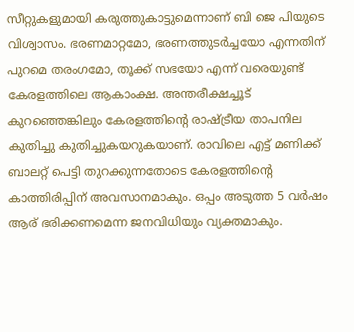സീറ്റുകളുമായി കരുത്തുകാട്ടുമെന്നാണ് ബി ജെ പിയുടെ വിശ്വാസം. ഭരണമാറ്റമോ, ഭരണത്തുടർച്ചയോ എന്നതിന് പുറമെ തരംഗമോ, തൂക്ക് സഭയോ എന്ന് വരെയുണ്ട് കേരളത്തിലെ ആകാംക്ഷ. അന്തരീക്ഷച്ചൂട് കുറഞ്ഞെങ്കിലും കേരളത്തിന്‍റെ രാഷ്ട്രീയ താപനില കുതിച്ചു കുതിച്ചുകയറുകയാണ്. രാവിലെ എട്ട് മണിക്ക് ബാലറ്റ് പെട്ടി തുറക്കുന്നതോടെ കേരളത്തിന്‍റെ കാത്തിരിപ്പിന് അവസാനമാകും. ഒപ്പം അടുത്ത 5 വർഷം ആര് ഭരിക്കണമെന്ന ജനവിധിയും വ്യക്തമാകും.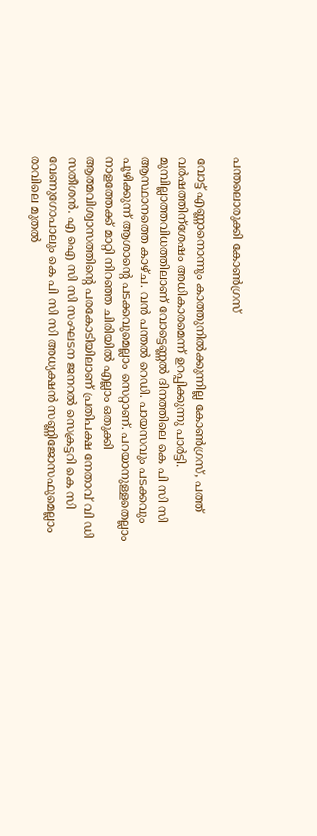പന്തലൊരുക്കി കോൺഗ്രസ്

വോട്ട് എണ്ണാനൊന്നും കാത്തുനിൽക്കുന്നില്ല കോൺഗ്രസ്, പത്ത് വർഷത്തിന്ശേഷം അധികാരമെന്ന് ഉറപ്പിക്കുന്നു പാർട്ടി. മുമ്പില്ലാത്തവിധത്തിലാണ് വോട്ടെണ്ണൽ ദിനത്തിലെ കെ പി സി സി ആസ്ഥാനത്തെ കാഴ്ച. വൻ പന്തൽ റെഡി. പായസവും പടക്കവും പൂഴിക്കുന്ന് ആശാന്‍റെ പടക്കവുമെല്ലാം സെറ്റാണ്. പറയാനുള്ളതെല്ലാം നാളത്തേക്ക് മാറ്റി നിറഞ്ഞ ചിരിയിൽ എല്ലാം ഒതുക്കി ആത്മവിശ്വാസത്തിന്‍റെ പരകോടിയിലാണ് പ്രതിപക്ഷ നേതാവ് വി ഡി സതീശൻ. എ ഐ സി സി സംഘടന ജനറൽ സെക്രട്ടറി കെ സി വേണുഗോപാലും കെ പി സി സി അധ്യക്ഷൻ സണ്ണിജോസഫുമെല്ലാം രാവിലെ മുതൽ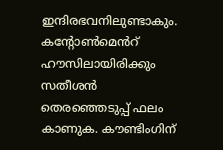ഇന്ദിരഭവനിലുണ്ടാകും. കന്‍റോൺമെൻറ് ഹൗസിലായിരിക്കും സതീശൻ തെരഞ്ഞെടുപ്പ് ഫലം കാണുക. കൗണ്ടിംഗിന്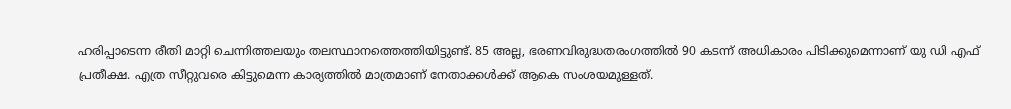ഹരിപ്പാടെന്ന രീതി മാറ്റി ചെന്നിത്തലയും തലസ്ഥാനത്തെത്തിയിട്ടുണ്ട്. 85 അല്ല, ഭരണവിരുദ്ധതരംഗത്തിൽ 90 കടന്ന് അധികാരം പിടിക്കുമെന്നാണ് യു ഡി എഫ് പ്രതീക്ഷ. എത്ര സീറ്റുവരെ കിട്ടുമെന്ന കാര്യത്തിൽ മാത്രമാണ് നേതാക്കൾക്ക് ആകെ സംശയമുള്ളത്.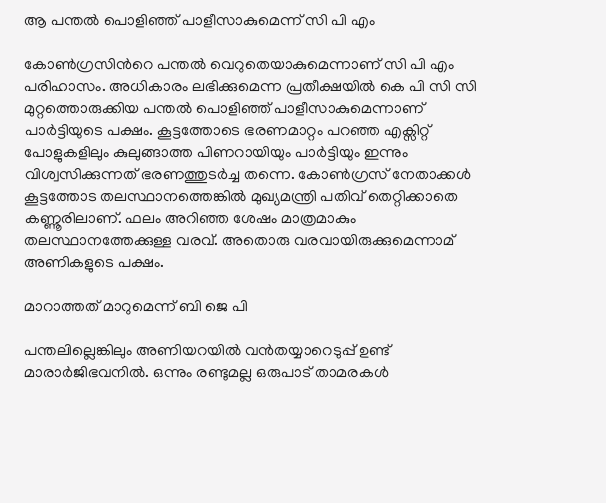ആ പന്തൽ പൊളിഞ്ഞ് പാളീസാകുമെന്ന് സി പി എം

കോൺഗ്രസിന്‍റെ പന്തൽ വെറുതെയാകുമെന്നാണ് സി പി എം പരിഹാസം. അധികാരം ലഭിക്കുമെന്ന പ്രതീക്ഷയിൽ കെ പി സി സി മുറ്റത്തൊരുക്കിയ പന്തൽ പൊളിഞ്ഞ് പാളീസാകുമെന്നാണ് പാർട്ടിയുടെ പക്ഷം. കൂട്ടത്തോടെ ഭരണമാറ്റം പറഞ്ഞ എക്സിറ്റ് പോളുകളിലും കുലുങ്ങാത്ത പിണറായിയും പാ‍ർട്ടിയും ഇന്നും വിശ്വസിക്കുന്നത് ഭരണത്തുടർച്ച തന്നെ. കോൺഗ്രസ് നേതാക്കൾ കൂട്ടത്തോട തലസ്ഥാനത്തെങ്കിൽ മുഖ്യമന്ത്രി പതിവ് തെറ്റിക്കാതെ കണ്ണൂരിലാണ്. ഫലം അറിഞ്ഞ ശേഷം മാത്രമാകും തലസ്ഥാനത്തേക്കുള്ള വരവ്. അതൊരു വരവായിരുക്കുമെന്നാമ് അണികളുടെ പക്ഷം.

മാറാത്തത് മാറുമെന്ന് ബി ജെ പി

പന്തലില്ലെങ്കിലും അണിയറയിൽ വൻതയ്യാറെടുപ്പ് ഉണ്ട് മാരാർജിഭവനിൽ. ഒന്നും രണ്ടുമല്ല ഒരുപാട് താമരകൾ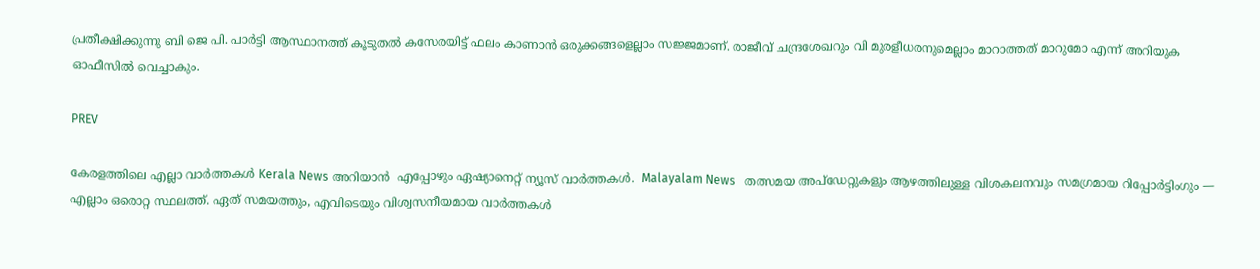പ്രതീക്ഷിക്കുന്നു ബി ജെ പി. പാർട്ടി ആസ്ഥാനത്ത് കൂടുതൽ കസേരയിട്ട് ഫലം കാണാൻ ഒരുക്കങ്ങളെല്ലാം സജ്ജമാണ്. രാജീവ് ചന്ദ്രശേഖറും വി മുരളീധരനുമെല്ലാം മാറാത്തത് മാറുമോ എന്ന് അറിയുക ഓഫീസിൽ വെച്ചാകും.

PREV

കേരളത്തിലെ എല്ലാ വാർത്തകൾ Kerala News അറിയാൻ  എപ്പോഴും ഏഷ്യാനെറ്റ് ന്യൂസ് വാർത്തകൾ.  Malayalam News   തത്സമയ അപ്‌ഡേറ്റുകളും ആഴത്തിലുള്ള വിശകലനവും സമഗ്രമായ റിപ്പോർട്ടിംഗും — എല്ലാം ഒരൊറ്റ സ്ഥലത്ത്. ഏത് സമയത്തും, എവിടെയും വിശ്വസനീയമായ വാർത്തകൾ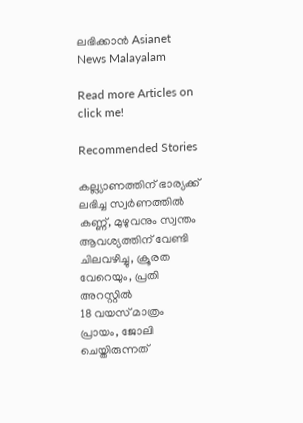ലഭിക്കാൻ Asianet News Malayalam

Read more Articles on
click me!

Recommended Stories

കല്ല്യാണത്തിന് ഭാര്യക്ക് ലഭിച്ച സ്വർണത്തിൽ കണ്ണ്, മുഴുവനും സ്വന്തം ആവശ്യത്തിന് വേണ്ടി ചിലവഴിച്ചു, ക്രൂരത വേറെയും, പ്രതി അറസ്റ്റിൽ
18 വയസ് മാത്രം പ്രായം, ജോലി ചെയ്തിരുന്നത്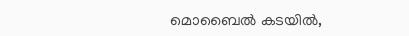മൊബൈൽ കടയിൽ,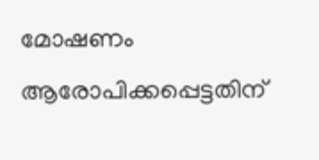മോഷണം ആരോപിക്കപ്പെട്ടതിന്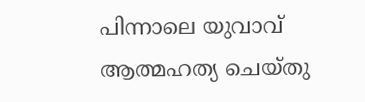പിന്നാലെ യുവാവ് ആത്മഹത്യ ചെയ്തു